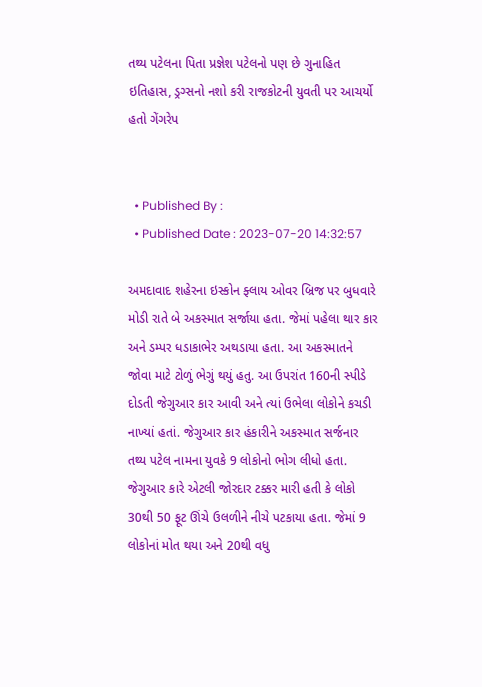તથ્ય પટેલના પિતા પ્રજ્ઞેશ પટેલનો પણ છે ગુનાહિત ઇતિહાસ, ડ્રગ્સનો નશો કરી રાજકોટની યુવતી પર આચર્યો હતો ગેંગરેપ


  • Published By :
  • Published Date : 2023-07-20 14:32:57

અમદાવાદ શહેરના ઇસ્કોન ફ્લાય ઓવર બ્રિજ પર બુધવારે મોડી રાતે બે અકસ્માત સર્જાયા હતા. જેમાં પહેલા થાર કાર અને ડમ્પર ધડાકાભેર અથડાયા હતા. આ અકસ્માતને જોવા માટે ટોળું ભેગું થયું હતુ. આ ઉપરાંત 160ની સ્પીડે દોડતી જેગુઆર કાર આવી અને ત્યાં ઉભેલા લોકોને કચડી નાખ્યાં હતાં. જેગુઆર કાર હંકારીને અકસ્માત સર્જનાર તથ્ય પટેલ નામના યુવકે 9 લોકોનો ભોગ લીધો હતા. જેગુઆર કારે એટલી જોરદાર ટક્કર મારી હતી કે લોકો 30થી 50 ફૂટ ઊંચે ઉલળીને નીચે પટકાયા હતા. જેમાં 9 લોકોનાં મોત થયા અને 20થી વધુ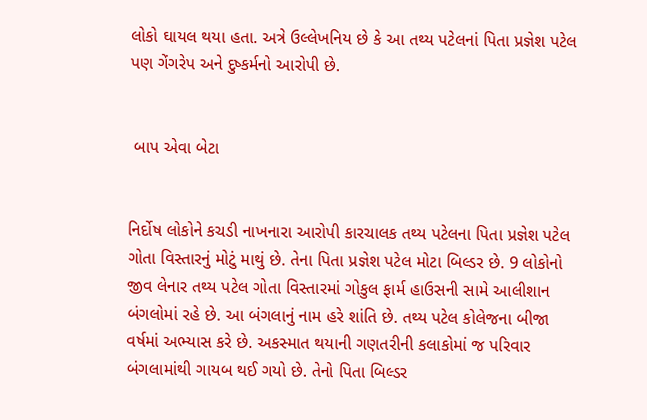લોકો ઘાયલ થયા હતા. અત્રે ઉલ્લેખનિય છે કે આ તથ્ય પટેલનાં પિતા પ્રજ્ઞેશ પટેલ પણ ગેંગરેપ અને દુષ્કર્મનો આરોપી છે.


 બાપ એવા બેટા


નિર્દોષ લોકોને કચડી નાખનારા આરોપી કારચાલક તથ્ય પટેલના પિતા પ્રજ્ઞેશ પટેલ ગોતા વિસ્તારનું મોટું માથું છે. તેના પિતા પ્રજ્ઞેશ પટેલ મોટા બિલ્ડર છે. 9 લોકોનો જીવ લેનાર તથ્ય પટેલ ગોતા વિસ્તારમાં ગોકુલ ફાર્મ હાઉસની સામે આલીશાન બંગલોમાં રહે છે. આ બંગલાનું નામ હરે શાંતિ છે. તથ્ય પટેલ કોલેજના બીજા વર્ષમાં અભ્યાસ કરે છે. અકસ્માત થયાની ગણતરીની કલાકોમાં જ પરિવાર બંગલામાંથી ગાયબ થઈ ગયો છે. તેનો પિતા બિલ્ડર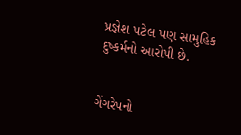પ્રજ્ઞેશ પટેલ પણ સામુહિક દુષ્કર્મનો આરોપી છે.


ગેંગરેપનો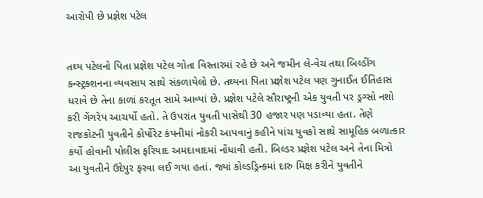આરોપી છે પ્રજ્ઞેશ પટેલ


તથ્ય પટેલનો પિતા પ્રજ્ઞેશ પટેલ ગોતા વિસ્તારમાં રહે છે અને જમીન લે-વેચ તથા બિલ્ડીંગ કન્સ્ટ્રક્શનના વ્યવસાય સાથે સંકળાયેલો છે. તથ્યના પિતા પ્રજ્ઞેશ પટેલ પણ ગુનાઈત ઈતિહાસ ધરાવે છે તેના કાળાં કરતૂત સામે આવ્યાં છે. પ્રજ્ઞેશ પટેલે સૌરાષ્ટ્રની એક યુવતી પર ડ્રગ્સો નશો કરી ગેંગરેપ આચર્યો હતો. તે ઉપરાંત યુવતી પાસેથી 30 હજાર પણ પડાવ્યા હતા. તેણે રાજકોટની યુવતીને કોર્પોરેટ કંપનીમાં નોકરી આપવાનું કહીને પાંચ યુવકો સાથે સામૂહિક બળાત્કાર કર્યો હોવાની પોલીસ ફરિયાદ અમદાવાદમાં નોંધાવી હતી. બિલ્ડર પ્રજ્ઞેશ પટેલ અને તેના મિત્રો આ યુવતીને ઉદેપુર ફરવા લઈ ગયા હતાં. જ્યાં કોલ્ડડ્રિન્કમાં દારુ મિક્ષ કરીને યુવતીને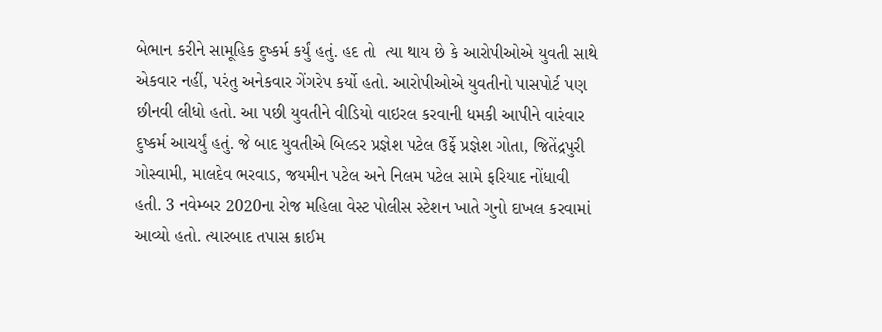બેભાન કરીને સામૂહિક દુષ્કર્મ કર્યું હતું. હદ તો  ત્યા થાય છે કે આરોપીઓએ યુવતી સાથે એકવાર નહીં, પરંતુ અનેકવાર ગેંગરેપ કર્યો હતો. આરોપીઓએ યુવતીનો પાસપોર્ટ પણ છીનવી લીધો હતો. આ પછી યુવતીને વીડિયો વાઇરલ કરવાની ધમકી આપીને વારંવાર દુષ્કર્મ આચર્યું હતું. જે બાદ યુવતીએ બિલ્ડર પ્રજ્ઞેશ પટેલ ઉર્ફે પ્રજ્ઞેશ ગોતા, જિતેંદ્રપુરી ગોસ્વામી, માલદેવ ભરવાડ, જયમીન પટેલ અને નિલમ પટેલ સામે ફરિયાદ નોંધાવી હતી. 3 નવેમ્બર 2020ના રોજ મહિલા વેસ્ટ પોલીસ સ્ટેશન ખાતે ગુનો દાખલ કરવામાં આવ્યો હતો. ત્યારબાદ તપાસ ક્રાઈમ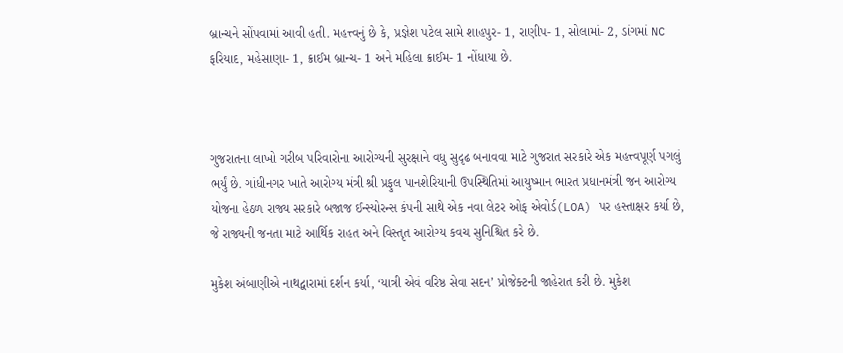બ્રાન્ચને સોંપવામાં આવી હતી. મહત્ત્વનું છે કે, પ્રજ્ઞેશ પટેલ સામે શાહપુર- 1, રાણીપ- 1, સોલામાં- 2, ડાંગમાં NC ફરિયાદ, મહેસાણા- 1, ક્રાઈમ બ્રાન્ચ- 1 અને મહિલા ક્રાઈમ- 1 નોંધાયા છે.



ગુજરાતના લાખો ગરીબ પરિવારોના આરોગ્યની સુરક્ષાને વધુ સુદૃઢ બનાવવા માટે ગુજરાત સરકારે એક મહત્ત્વપૂર્ણ પગલું ભર્યું છે. ગાંધીનગર ખાતે આરોગ્ય મંત્રી શ્રી પ્રફુલ પાનશેરિયાની ઉપસ્થિતિમાં આયુષ્માન ભારત પ્રધાનમંત્રી જન આરોગ્ય યોજના હેઠળ રાજ્ય સરકારે બજાજ ઈન્સ્યોરન્સ કંપની સાથે એક નવા લેટર ઓફ એવોર્ડ(LOA) પર હસ્તાક્ષર કર્યા છે, જે રાજ્યની જનતા માટે આર્થિક રાહત અને વિસ્તૃત આરોગ્ય કવચ સુનિશ્ચિત કરે છે.

મુકેશ અંબાણીએ નાથદ્વારામાં દર્શન કર્યા, ‘યાત્રી એવં વરિષ્ઠ સેવા સદન’ પ્રોજેક્ટની જાહેરાત કરી છે. મુકેશ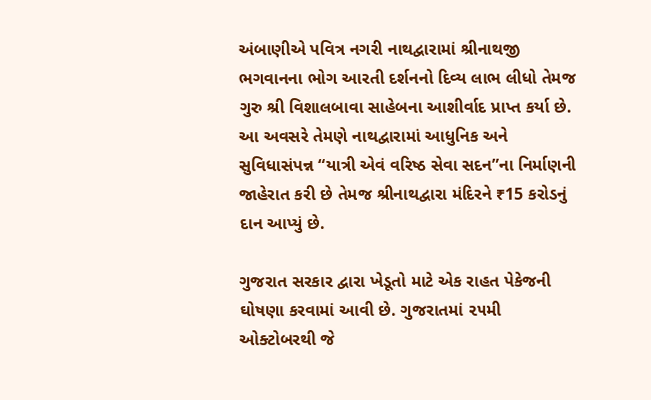અંબાણીએ પવિત્ર નગરી નાથદ્વારામાં શ્રીનાથજી ભગવાનના ભોગ આરતી દર્શનનો દિવ્ય લાભ લીધો તેમજ ગુરુ શ્રી વિશાલબાવા સાહેબના આશીર્વાદ પ્રાપ્ત કર્યા છે. આ અવસરે તેમણે નાથદ્વારામાં આધુનિક અને સુવિધાસંપન્ન “યાત્રી એવં વરિષ્ઠ સેવા સદન”ના નિર્માણની જાહેરાત કરી છે તેમજ શ્રીનાથદ્વારા મંદિરને ₹15 કરોડનું દાન આપ્યું છે.

ગુજરાત સરકાર દ્વારા ખેડૂતો માટે એક રાહત પેકેજની ઘોષણા કરવામાં આવી છે. ગુજરાતમાં ૨૫મી ઓક્ટોબરથી જે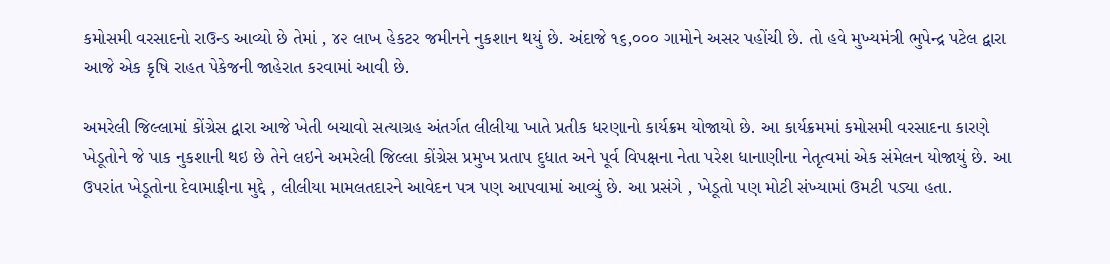કમોસમી વરસાદનો રાઉન્ડ આવ્યો છે તેમાં , ૪૨ લાખ હેકટર જમીનને નુકશાન થયું છે. અંદાજે ૧૬,૦૦૦ ગામોને અસર પહોંચી છે. તો હવે મુખ્યમંત્રી ભુપેન્દ્ર પટેલ દ્વારા આજે એક કૃષિ રાહત પેકેજની જાહેરાત કરવામાં આવી છે.

અમરેલી જિલ્લામાં કોંગ્રેસ દ્વારા આજે ખેતી બચાવો સત્યાગ્રહ અંતર્ગત લીલીયા ખાતે પ્રતીક ધરણાનો કાર્યક્રમ યોજાયો છે. આ કાર્યક્રમમાં કમોસમી વરસાદના કારણે ખેડૂતોને જે પાક નુકશાની થઇ છે તેને લઇને અમરેલી જિલ્લા કોંગ્રેસ પ્રમુખ પ્રતાપ દુધાત અને પૂર્વ વિપક્ષના નેતા પરેશ ધાનાણીના નેતૃત્વમાં એક સંમેલન યોજાયું છે. આ ઉપરાંત ખેડૂતોના દેવામાફીના મુદ્દે , લીલીયા મામલતદારને આવેદન પત્ર પણ આપવામાં આવ્યું છે. આ પ્રસંગે , ખેડૂતો પણ મોટી સંખ્યામાં ઉમટી પડ્યા હતા.